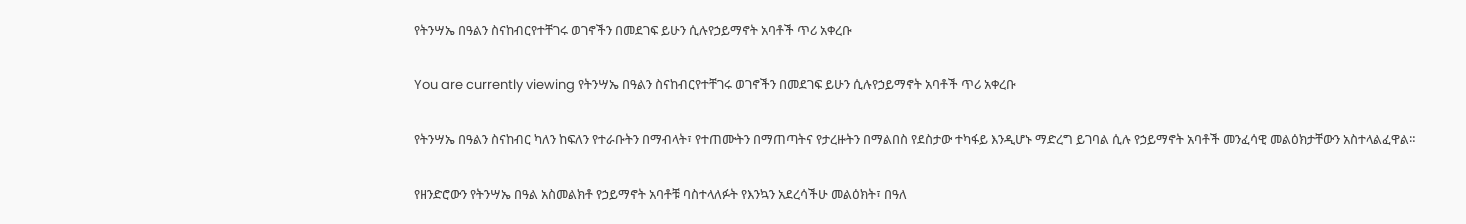የትንሣኤ በዓልን ስናከብርየተቸገሩ ወገኖችን በመደገፍ ይሁን ሲሉየኃይማኖት አባቶች ጥሪ አቀረቡ

You are currently viewing የትንሣኤ በዓልን ስናከብርየተቸገሩ ወገኖችን በመደገፍ ይሁን ሲሉየኃይማኖት አባቶች ጥሪ አቀረቡ

የትንሣኤ በዓልን ስናከብር ካለን ከፍለን የተራቡትን በማብላት፣ የተጠሙትን በማጠጣትና የታረዙትን በማልበስ የደስታው ተካፋይ እንዲሆኑ ማድረግ ይገባል ሲሉ የኃይማኖት አባቶች መንፈሳዊ መልዕክታቸውን አስተላልፈዋል።

የዘንድሮውን የትንሣኤ በዓል አስመልክቶ የኃይማኖት አባቶቹ ባስተላለፉት የእንኳን አደረሳችሁ መልዕክት፣ በዓለ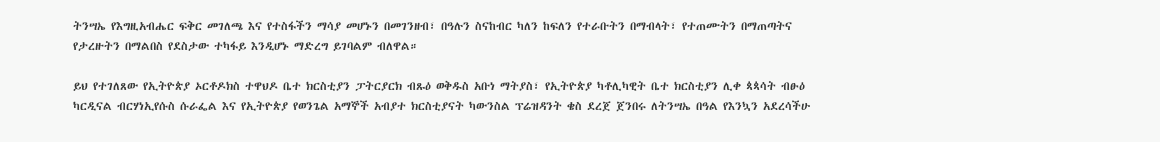ትንሣኤ የእግዚአብሔር ፍቅር መገለጫ እና የተስፋችን ማሳያ መሆኑን በመገንዘብ፣ በዓሉን ስናከብር ካለን ከፍለን የተራቡትን በማብላት፣ የተጠሙትን በማጠጣትና የታረዙትን በማልበስ የደስታው ተካፋይ እንዲሆኑ ማድረግ ይገባልም ብለዋል።

ይህ የተገለጸው የኢትዮጵያ ኦርቶዶክስ ተዋህዶ ቤተ ክርስቲያን ፓትርያርክ ብጹዕ ወቅዱስ አቡነ ማትያስ፣ የኢትዮጵያ ካቶሊካዊት ቤተ ክርስቲያን ሊቀ ጳጳሳት ብፁዕ ካርዲናል ብርሃነኢየሱስ ሱራፌል እና የኢትዮጵያ የወንጌል አማኞች አብያተ ክርስቲያናት ካውንስል ፕሬዝዳንት ቄስ ደረጀ ጀንበሩ ለትንሣኤ በዓል የእንኳን አደረሳችሁ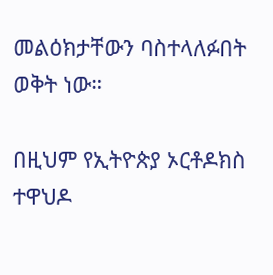መልዕክታቸውን ባስተላለፉበት ወቅት ነው።

በዚህም የኢትዮጵያ ኦርቶዶክስ ተዋህዶ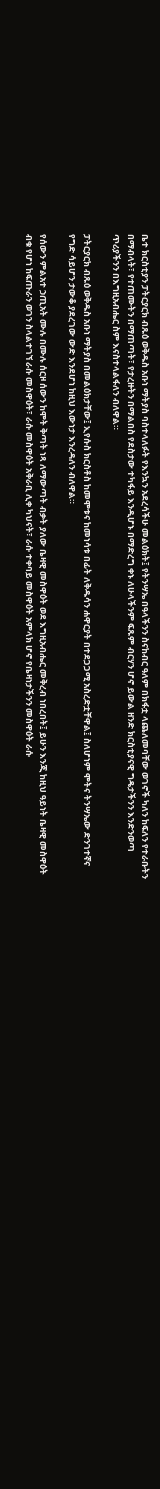ቤተ ክርስቲያን ፓትርያርክ ብጹዕ ወቅዱስ አቡነ ማትያስ ባስተላለፉት የእንኳን አደረሳችሁ መልዕክት፤ የትንሣኤ በዓላችንን ስናከብር ዓለም በክፋቷ ላጨለመባቸው ወገኖች ካለን ከፍለን የተራቡትን በማብላት፣ የተጠሙትን በማጠጣት፣ የታረዙትን በማልበስ የደስታው ተካፋይ እንዲሆኑ በማድረግ ቀኑ ለሁላችንም ፍጹም ብርሃን ሆኖ ይውል ዘንድ ክርስቲያናዊ ግዴታችንን እንድንወጣ ጥሪያችንን በእግዚአብሔር ስም እናስተላልፋለን ብለዋል።

ፓትርያርክ ብጹዕ ወቅዱስ አቡነ ማትያስ በመልዕክታቸው፤ ኢየሱስ ክርስቶስ ከመሞቱና ከመነሳቱ በፊት ለቅዱሳን ሐዋርያት በተደጋጋሚ አስረድቷቸዋል፤ ስለሆነም ሞትና ትንሣኤው ድንገተኛና የግድ ሳይሆን ታውቆ ያደረገው ውድ እንደሆነ ከዚህ እውነታ እንረዳለን ብለዋል።

የሰውን ምልአተ ኃጢአት ሙሉ በሙሉ ሰርዞ ሰውን ከሞት ቅጣት ነጻ ለማውጣት ብቃት ያለው ቤዛዊ መስዋዕት ወደ እግዚአብሔር መቅረብ ነበረበት፤ ይሁን እንጂ ከዚህ ዓይነት ቤዛዊ መስዋዕት ብቁ የሆነ ከፍጡራን ወገን ስላልተገኘ ራሱ መስዋዕት፣ ራሱ መስዋዕት አቅራቢ ሊቀ ካህናት፣ ራሱ ተቀባይ መስዋዕት አምላክ ሆኖ የቤዛነታችንን መስዋዕት ራሱ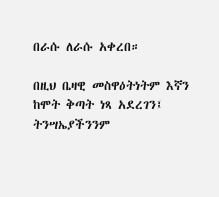በራሱ ለራሱ አቀረበ።

በዚህ ቤዛዊ መስዋዕትነትም እኛን ከሞት ቅጣት ነጻ አደረገን፤ ትንሣኤያችንንም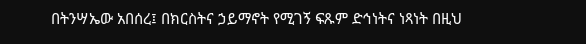በትንሣኤው አበሰረ፤ በክርስትና ኃይማኖት የሚገኝ ፍጹም ድኅነትና ነጻነት በዚህ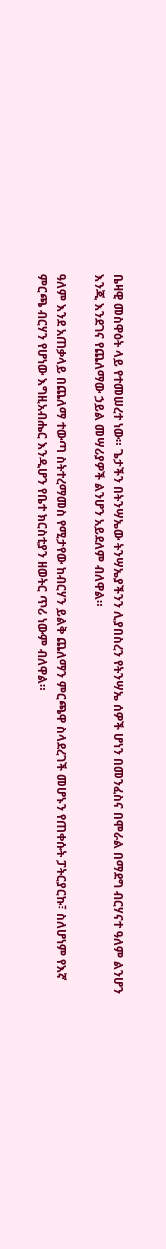ቤዛዊ መስዋዕት ላይ የተመሠረተ ነው። ጌታችን በትንሣኤው ትንሣኤያችንን ሊያበስረን የትንሣኤ ሰዎች ሆነን በመንፈስና በሞራል በማደግ ብርሃናተ ዓለም ልንሆን እንጂ እንደገና የጨለማው ኃይል መሣሪያዎች ልንሆን አይደለም ብለዋል።

ዓለም እንደ አጠቃላይ በጨለማ ተውጣ ስትተረማመስ የሚታየው ከብርሃን ይልቅ ጨለማን ምርጫዋ ስላደረገች መሆኑን የጠቀሱት ፓትርያርኩ፣ ስለሆነም የእኛ ምርጫ ብርሃን የሆነው እግዚአብሔር እንዲሆን የቤተ ክርስቲያን ዘወትር ጥሪ ነውም ብለዋል።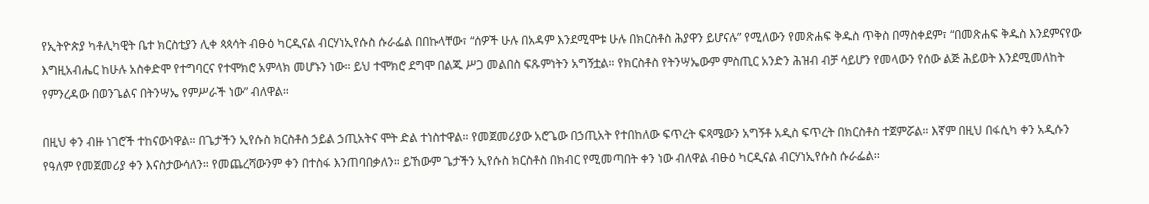የኢትዮጵያ ካቶሊካዊት ቤተ ክርስቲያን ሊቀ ጳጳሳት ብፁዕ ካርዲናል ብርሃነኢየሱስ ሱራፌል በበኩላቸው፣ “ሰዎች ሁሉ በአዳም እንደሚሞቱ ሁሉ በክርስቶስ ሕያዋን ይሆናሉ” የሚለውን የመጽሐፍ ቅዱስ ጥቅስ በማስቀደም፣ “በመጽሐፍ ቅዱስ እንደምናየው እግዚአብሔር ከሁሉ አስቀድሞ የተግባርና የተሞክሮ አምላክ መሆኑን ነው። ይህ ተሞክሮ ደግሞ በልጁ ሥጋ መልበስ ፍጹምነትን አግኝቷል። የክርስቶስ የትንሣኤውም ምስጢር አንድን ሕዝብ ብቻ ሳይሆን የመላውን የሰው ልጅ ሕይወት እንደሚመለከት የምንረዳው በወንጌልና በትንሣኤ የምሥራች ነው” ብለዋል።

በዚህ ቀን ብዙ ነገሮች ተከናውነዋል። በጌታችን ኢየሱስ ክርስቶስ ኃይል ኃጢአትና ሞት ድል ተነስተዋል። የመጀመሪያው አሮጌው በኃጢአት የተበከለው ፍጥረት ፍጻሜውን አግኝቶ አዲስ ፍጥረት በክርስቶስ ተጀምሯል። እኛም በዚህ በፋሲካ ቀን አዲሱን የዓለም የመጀመሪያ ቀን እናስታውሳለን። የመጨረሻውንም ቀን በተስፋ እንጠባበቃለን። ይኸውም ጌታችን ኢየሱስ ክርስቶስ በክብር የሚመጣበት ቀን ነው ብለዋል ብፁዕ ካርዲናል ብርሃነኢየሱስ ሱራፌል፡፡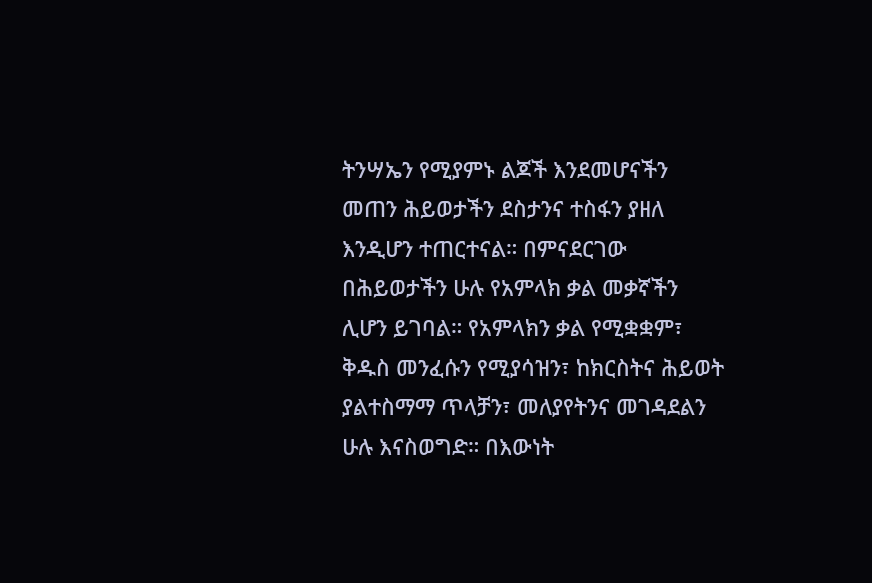ትንሣኤን የሚያምኑ ልጆች እንደመሆናችን መጠን ሕይወታችን ደስታንና ተስፋን ያዘለ እንዲሆን ተጠርተናል። በምናደርገው በሕይወታችን ሁሉ የአምላክ ቃል መቃኛችን ሊሆን ይገባል። የአምላክን ቃል የሚቋቋም፣ ቅዱስ መንፈሱን የሚያሳዝን፣ ከክርስትና ሕይወት ያልተስማማ ጥላቻን፣ መለያየትንና መገዳደልን ሁሉ እናስወግድ። በእውነት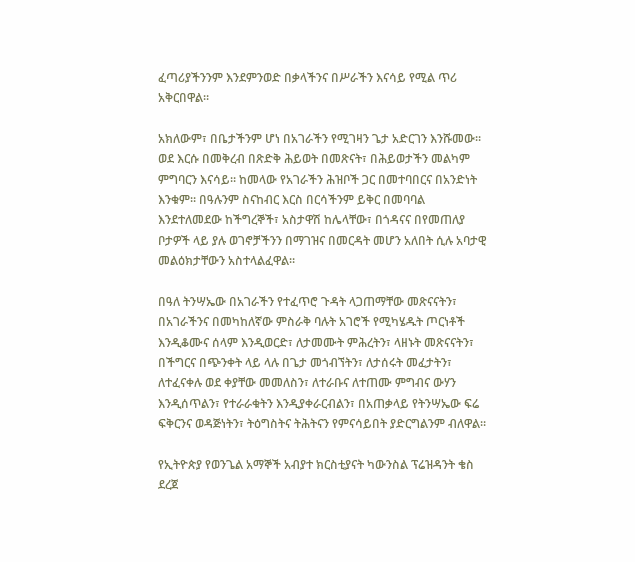ፈጣሪያችንንም እንደምንወድ በቃላችንና በሥራችን እናሳይ የሚል ጥሪ አቅርበዋል።

አክለውም፣ በቤታችንም ሆነ በአገራችን የሚገዛን ጌታ አድርገን እንሹመው። ወደ እርሱ በመቅረብ በጽድቅ ሕይወት በመጽናት፣ በሕይወታችን መልካም ምግባርን እናሳይ። ከመላው የአገራችን ሕዝቦች ጋር በመተባበርና በአንድነት እንቁም። በዓሉንም ስናከብር እርስ በርሳችንም ይቅር በመባባል እንደተለመደው ከችግረኞች፣ አስታዋሽ ከሌላቸው፣ በጎዳናና በየመጠለያ ቦታዎች ላይ ያሉ ወገኖቻችንን በማገዝና በመርዳት መሆን አለበት ሲሉ አባታዊ መልዕክታቸውን አስተላልፈዋል።

በዓለ ትንሣኤው በአገራችን የተፈጥሮ ጉዳት ላጋጠማቸው መጽናናትን፣ በአገራችንና በመካከለኛው ምስራቅ ባሉት አገሮች የሚካሄዱት ጦርነቶች እንዲቆሙና ሰላም እንዲወርድ፣ ለታመሙት ምሕረትን፣ ላዘኑት መጽናናትን፣ በችግርና በጭንቀት ላይ ላሉ በጌታ መጎብኘትን፣ ለታሰሩት መፈታትን፣ ለተፈናቀሉ ወደ ቀያቸው መመለስን፣ ለተራቡና ለተጠሙ ምግብና ውሃን እንዲሰጥልን፣ የተራራቁትን እንዲያቀራርብልን፣ በአጠቃላይ የትንሣኤው ፍሬ ፍቅርንና ወዳጅነትን፣ ትዕግስትና ትሕትናን የምናሳይበት ያድርግልንም ብለዋል።

የኢትዮጵያ የወንጌል አማኞች አብያተ ክርስቲያናት ካውንስል ፕሬዝዳንት ቄስ ደረጀ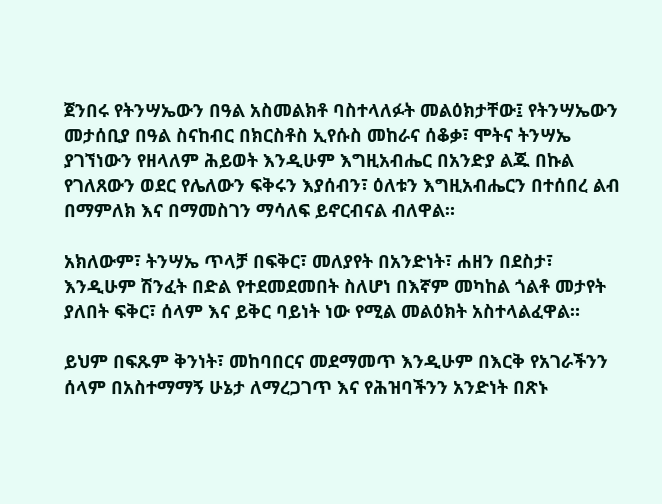ጀንበሩ የትንሣኤውን በዓል አስመልክቶ ባስተላለፉት መልዕክታቸው፤ የትንሣኤውን መታሰቢያ በዓል ስናከብር በክርስቶስ ኢየሱስ መከራና ሰቆቃ፣ ሞትና ትንሣኤ ያገኘነውን የዘላለም ሕይወት እንዲሁም እግዚአብሔር በአንድያ ልጁ በኩል የገለጸውን ወደር የሌለውን ፍቅሩን እያሰብን፣ ዕለቱን እግዚአብሔርን በተሰበረ ልብ በማምለክ እና በማመስገን ማሳለፍ ይኖርብናል ብለዋል።

አክለውም፣ ትንሣኤ ጥላቻ በፍቅር፣ መለያየት በአንድነት፣ ሐዘን በደስታ፣ እንዲሁም ሽንፈት በድል የተደመደመበት ስለሆነ በእኛም መካከል ጎልቶ መታየት ያለበት ፍቅር፣ ሰላም እና ይቅር ባይነት ነው የሚል መልዕክት አስተላልፈዋል።

ይህም በፍጹም ቅንነት፣ መከባበርና መደማመጥ እንዲሁም በእርቅ የአገራችንን ሰላም በአስተማማኝ ሁኔታ ለማረጋገጥ እና የሕዝባችንን አንድነት በጽኑ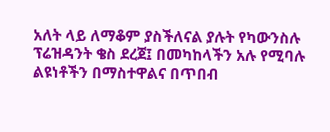አለት ላይ ለማቆም ያስችለናል ያሉት የካውንስሉ ፕሬዝዳንት ቄስ ደረጀ፤ በመካከላችን አሉ የሚባሉ ልዩነቶችን በማስተዋልና በጥበብ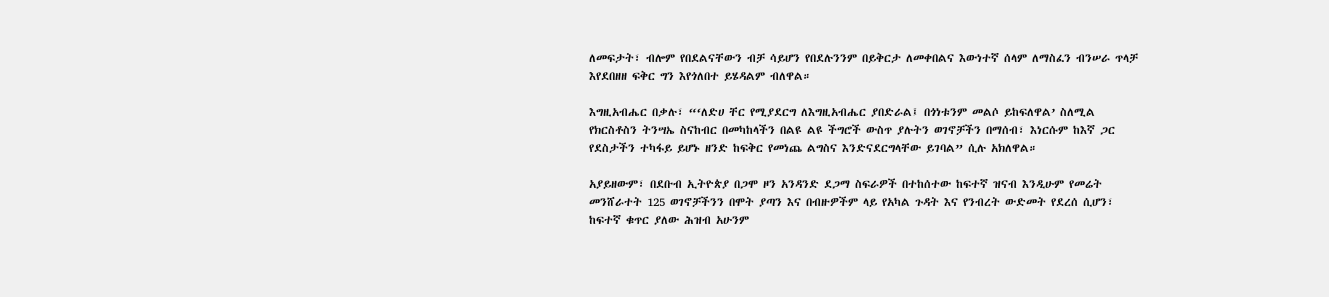ለመፍታት፣ ብሎም የበደልናቸውን ብቻ ሳይሆን የበደሉንንም በይቅርታ ለመቀበልና እውነተኛ ሰላም ለማስፈን ብንሠራ ጥላቻ እየደበዘዘ ፍቅር ግን እየጎለበተ ይሄዳልም ብለዋል።

እግዚአብሔር በቃሉ፣ “‘ለድሀ ቸር የሚያደርግ ለእግዚአብሔር ያበድራል፤ በጎነቱንም መልሶ ይከፍለዋል’ ስለሚል የክርስቶስን ትንሣኤ ስናከብር በመካከላችን በልዩ ልዩ ችግሮች ውስጥ ያሉትን ወገኖቻችን በማሰብ፣ እነርሱም ከእኛ ጋር የደስታችን ተካፋይ ይሆኑ ዘንድ ከፍቅር የመነጨ ልግስና እንድናደርግላቸው ይገባል” ሲሉ አክለዋል።

አያይዘውም፣ በደቡብ ኢትዮጵያ በጋሞ ዞን አንዳንድ ደጋማ ስፍራዎች በተከሰተው ከፍተኛ ዝናብ እንዲሁም የመሬት መንሸራተት 125 ወገኖቻችንን በሞት ያጣን እና በብዙዎችም ላይ የአካል ጉዳት እና የንብረት ውድመት የደረሰ ሲሆን፣ ከፍተኛ ቁጥር ያለው ሕዝብ አሁንም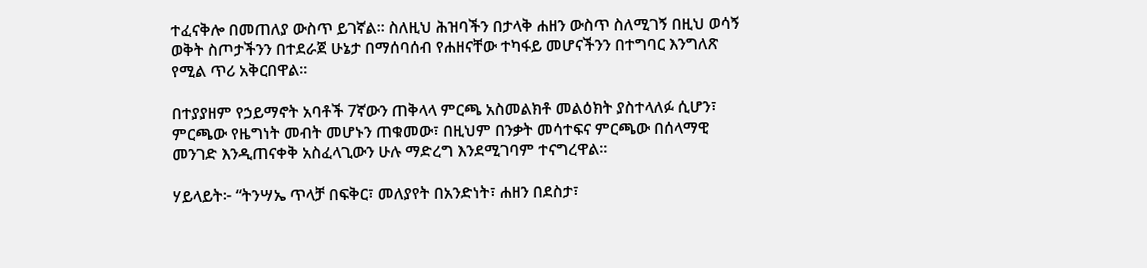ተፈናቅሎ በመጠለያ ውስጥ ይገኛል። ስለዚህ ሕዝባችን በታላቅ ሐዘን ውስጥ ስለሚገኝ በዚህ ወሳኝ ወቅት ስጦታችንን በተደራጀ ሁኔታ በማሰባሰብ የሐዘናቸው ተካፋይ መሆናችንን በተግባር እንግለጽ የሚል ጥሪ አቅርበዋል።

በተያያዘም የኃይማኖት አባቶች 7ኛውን ጠቅላላ ምርጫ አስመልክቶ መልዕክት ያስተላለፉ ሲሆን፣ ምርጫው የዜግነት መብት መሆኑን ጠቁመው፣ በዚህም በንቃት መሳተፍና ምርጫው በሰላማዊ መንገድ እንዲጠናቀቅ አስፈላጊውን ሁሉ ማድረግ እንደሚገባም ተናግረዋል።

ሃይላይት፦ “ትንሣኤ ጥላቻ በፍቅር፣ መለያየት በአንድነት፣ ሐዘን በደስታ፣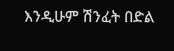እንዲሁም ሽንፈት በድል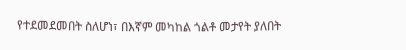የተደመደመበት ስለሆነ፣ በእኛም መካከል ጎልቶ መታየት ያለበት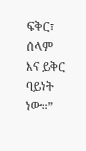ፍቅር፣ ሰላም እና ይቅር ባይነት ነው።”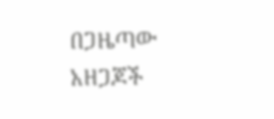በጋዜጣው አዘጋጆች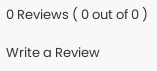0 Reviews ( 0 out of 0 )

Write a Review